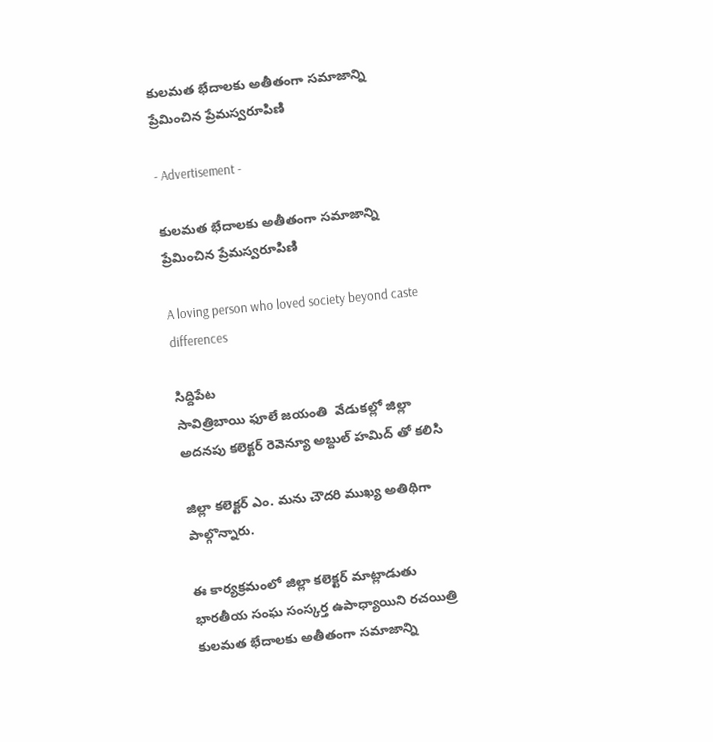కులమత భేదాలకు అతీతంగా సమాజాన్ని ప్రేమించిన ప్రేమస్వరూపిణి

- Advertisement -

కులమత భేదాలకు అతీతంగా సమాజాన్ని ప్రేమించిన ప్రేమస్వరూపిణి

A loving person who loved society beyond caste differences

సిద్దిపేట
సావిత్రిబాయి ఫూలే జయంతి  వేడుకల్లో జిల్లా అదనపు కలెక్టర్ రెవెన్యూ అబ్దుల్ హమిద్ తో కలిసి

జిల్లా కలెక్టర్ ఎం. మను చౌదరి ముఖ్య అతిథిగా పాల్గొన్నారు.

ఈ కార్యక్రమంలో జిల్లా కలెక్టర్ మాట్లాడుతు
భారతీయ సంఘ సంస్కర్త ఉపాధ్యాయిని రచయిత్రి కులమత భేదాలకు అతీతంగా సమాజాన్ని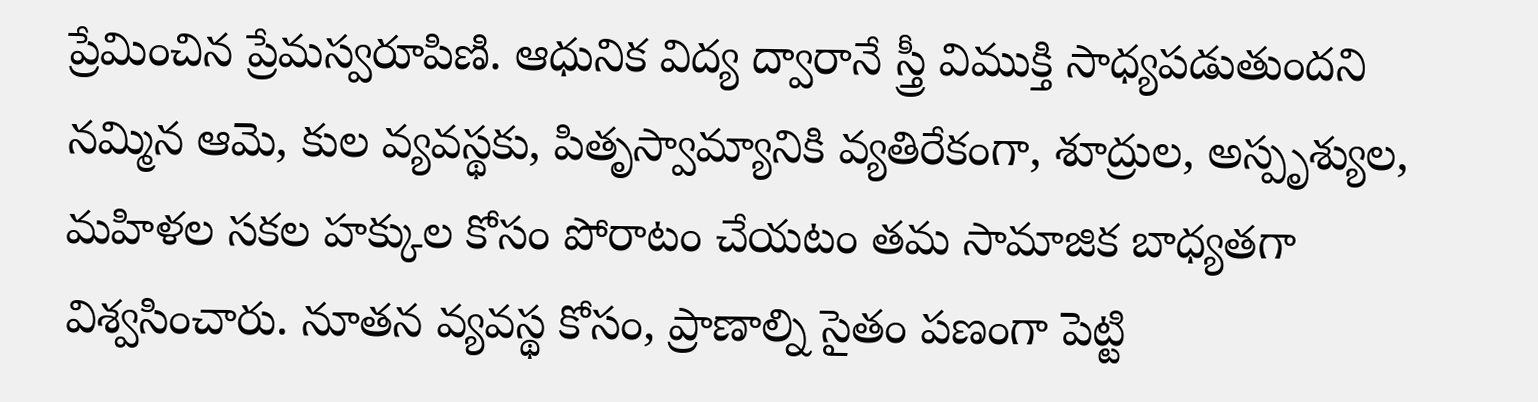ప్రేమించిన ప్రేమస్వరూపిణి. ఆధునిక విద్య ద్వారానే స్త్రీ విముక్తి సాధ్యపడుతుందని నమ్మిన ఆమె, కుల వ్యవస్థకు, పితృస్వామ్యానికి వ్యతిరేకంగా, శూద్రుల, అస్పృశ్యుల, మహిళల సకల హక్కుల కోసం పోరాటం చేయటం తమ సామాజిక బాధ్యతగా విశ్వసించారు. నూతన వ్యవస్థ కోసం, ప్రాణాల్ని సైతం పణంగా పెట్టి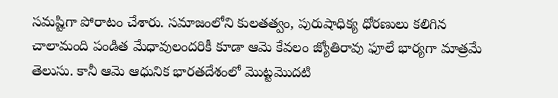సమష్టిగా పోరాటం చేశారు. సమాజంలోని కులతత్వం, పురుషాధిక్య ధోరణులు కలిగిన చాలామంది పండిత మేధావులందరికీ కూడా ఆమె కేవలం జ్యోతిరావు ఫూలే భార్యగా మాత్రమే తెలుసు. కానీ ఆమె ఆధునిక భారతదేశంలో మొట్టమొదటి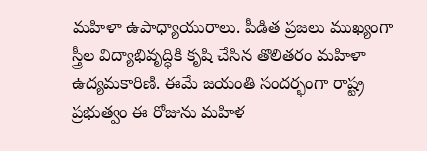మహిళా ఉపాధ్యాయురాలు. పీడిత ప్రజలు ముఖ్యంగా స్త్రీల విద్యాభివృద్ధికి కృషి చేసిన తొలితరం మహిళా ఉద్యమకారిణి. ఈమే జయంతి సందర్భంగా రాష్ట్ర ప్రభుత్వం ఈ రోజును మహిళ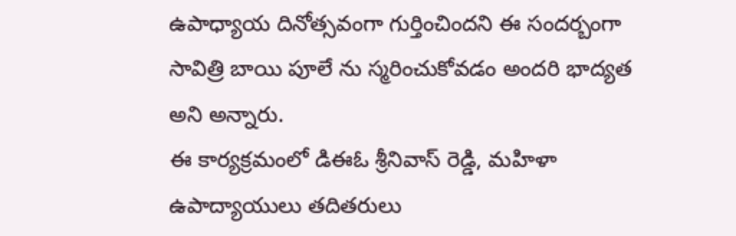ఉపాధ్యాయ దినోత్సవంగా గుర్తించిందని ఈ సందర్బంగా సావిత్రి బాయి పూలే ను స్మరించుకోవడం అందరి భాద్యత అని అన్నారు.
ఈ కార్యక్రమంలో డిఈఓ శ్రీనివాస్ రెడ్డి, మహిళా ఉపాద్యాయులు తదితరులు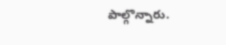పాల్గొన్నారు.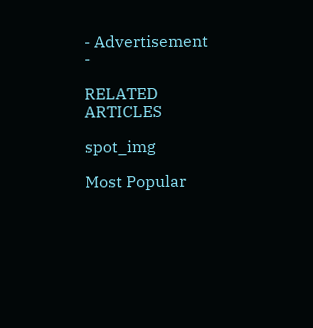- Advertisement -

RELATED ARTICLES

spot_img

Most Popular